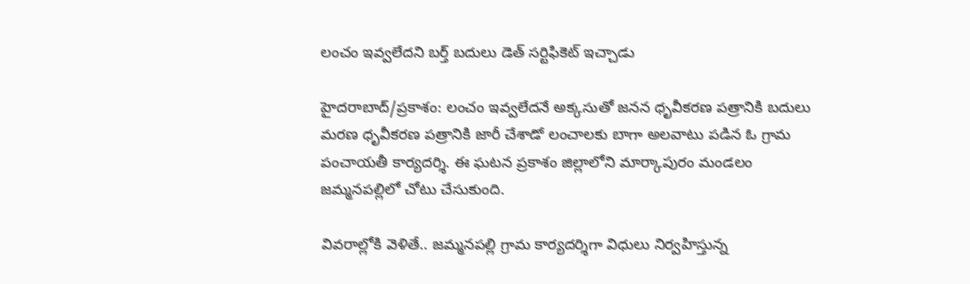లంచం ఇవ్వలేదని బర్త్ బదులు డెత్ సర్టిఫికెట్ ఇచ్చాడు

హైదరాబాద్/ప్రకాశం: లంచం ఇవ్వలేదనే అక్కసుతో జనన ధృవీకరణ పత్రానికి బదులు మరణ ధృవీకరణ పత్రానికి జారీ చేశాడో లంచాలకు బాగా అలవాటు పడిన ఓ గ్రామ పంచాయతీ కార్యదర్శి. ఈ ఘటన ప్రకాశం జిల్లాలోని మార్కాపురం మండలం జమ్మనపల్లిలో చోటు చేసుకుంది.

వివరాల్లోకి వెళితే.. జమ్మనపల్లి గ్రామ కార్యదర్శిగా విధులు నిర్వహిస్తున్న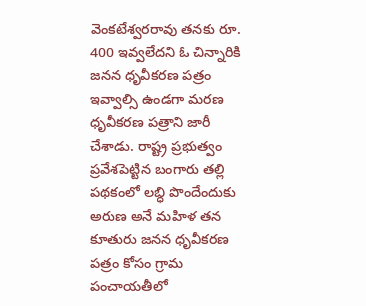వెంకటేశ్వరరావు తనకు రూ. 400 ఇవ్వలేదని ఓ చిన్నారికి జనన ధృవీకరణ పత్రం ఇవ్వాల్సి ఉండగా మరణ ధృవీకరణ పత్రాని జారీ చేశాడు. రాష్ట్ర ప్రభుత్వం ప్రవేశపెట్టిన బంగారు తల్లి పథకంలో లబ్ధి పొందేందుకు అరుణ అనే మహిళ తన కూతురు జనన ధృవీకరణ పత్రం కోసం గ్రామ పంచాయతీలో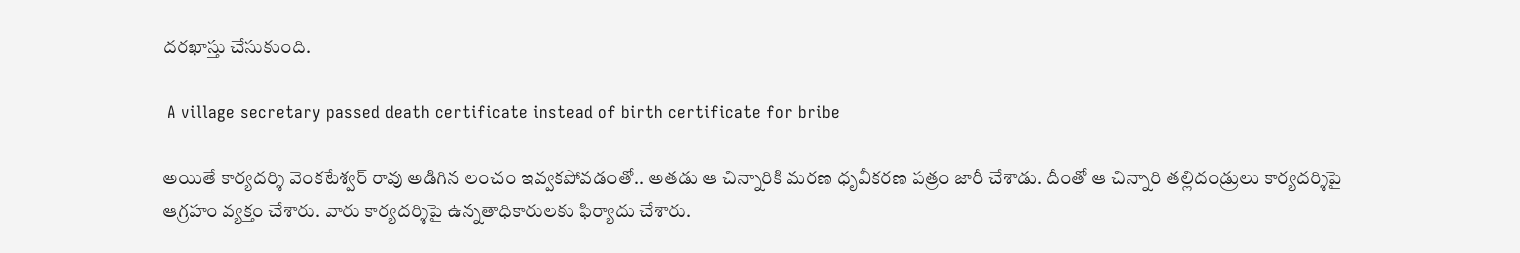దరఖాస్తు చేసుకుంది.

 A village secretary passed death certificate instead of birth certificate for bribe

అయితే కార్యదర్శి వెంకటేశ్వర్ రావు అడిగిన లంచం ఇవ్వకపోవడంతో.. అతడు ఆ చిన్నారికి మరణ ధృవీకరణ పత్రం జారీ చేశాడు. దీంతో ఆ చిన్నారి తల్లిదండ్రులు కార్యదర్శిపై ఆగ్రహం వ్యక్తం చేశారు. వారు కార్యదర్శిపై ఉన్నతాధికారులకు ఫిర్యాదు చేశారు.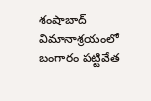శంషాబాద్ విమానాశ్రయంలో బంగారం పట్టివేత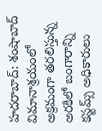హదరాబాద్: శంషాబాద్ విమానాశ్రయంలో అక్రమంగా తరలిస్తున్న అరకిలో బంగారాన్ని కస్టమ్స్ అధికారులు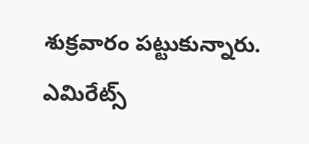శుక్రవారం పట్టుకున్నారు. ఎమిరేట్స్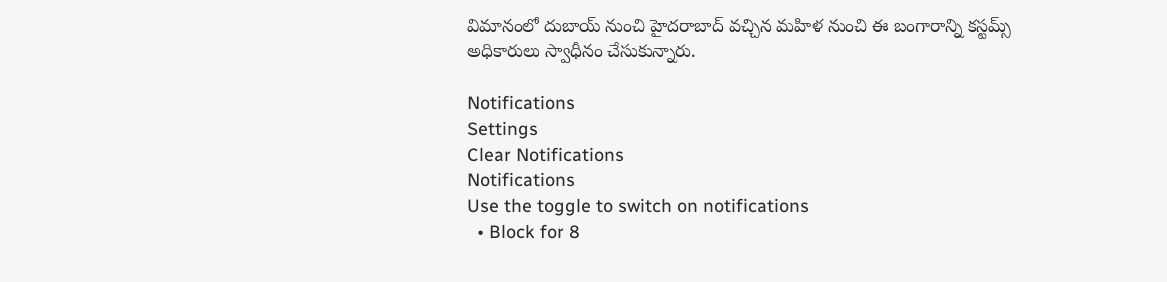విమానంలో దుబాయ్ నుంచి హైదరాబాద్ వచ్చిన మహిళ నుంచి ఈ బంగారాన్ని కస్టమ్స్ అధికారులు స్వాధీనం చేసుకున్నారు.

Notifications
Settings
Clear Notifications
Notifications
Use the toggle to switch on notifications
  • Block for 8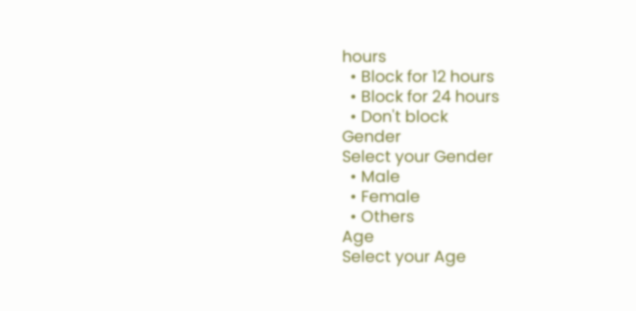hours
  • Block for 12 hours
  • Block for 24 hours
  • Don't block
Gender
Select your Gender
  • Male
  • Female
  • Others
Age
Select your Age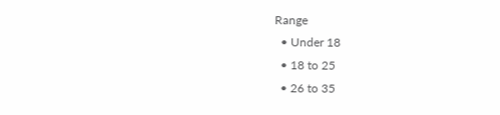Range
  • Under 18
  • 18 to 25
  • 26 to 35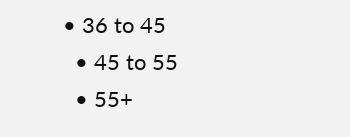• 36 to 45
  • 45 to 55
  • 55+